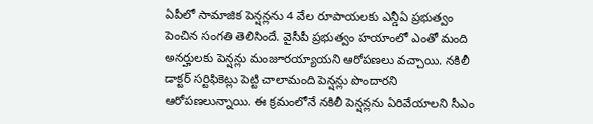ఏపీలో సామాజిక పెన్షన్లను 4 వేల రూపాయలకు ఎన్డీఏ ప్రభుత్వం పెంచిన సంగతి తెలిసిందే. వైసీపీ ప్రభుత్వం హయాంలో ఎంతో మంది అనర్హులకు పెన్షన్లు మంజూరయ్యాయని ఆరోపణలు వచ్చాయి. నకిలీ డాక్టర్ సర్టిఫికెట్లు పెట్టి చాలామంది పెన్షన్లు పొందారని ఆరోపణలున్నాయి. ఈ క్రమంలోనే నకిలీ పెన్షన్లను ఏరివేయాలని సీఎం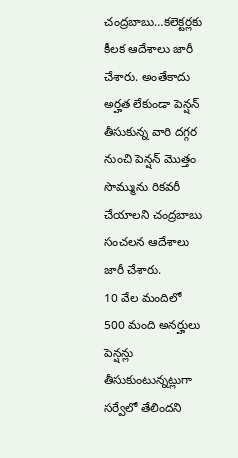చంద్రబాబు…కలెక్టర్లకు కీలక ఆదేశాలు జారీ చేశారు. అంతేకాదు అర్హత లేకుండా పెన్షన్ తీసుకున్న వారి దగ్గర నుంచి పెన్షన్ మొత్తం సొమ్మును రికవరీ చేయాలని చంద్రబాబు సంచలన ఆదేశాలు జారీ చేశారు.
10 వేల మందిలో 500 మంది అనర్హులు పెన్షన్లు తీసుకుంటున్నట్లుగా సర్వేలో తేలిందని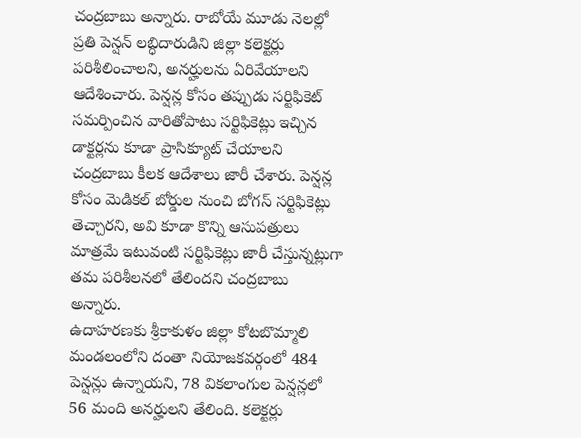చంద్రబాబు అన్నారు. రాబోయే మూడు నెలల్లో ప్రతి పెన్షన్ లబ్ధిదారుడిని జిల్లా కలెక్టర్లు పరిశీలించాలని, అనర్హులను ఏరివేయాలని ఆదేశించారు. పెన్షన్ల కోసం తప్పుడు సర్టిఫికెట్ సమర్పించిన వారితోపాటు సర్టిఫికెట్లు ఇచ్చిన డాక్టర్లను కూడా ప్రాసిక్యూట్ చేయాలని చంద్రబాబు కీలక ఆదేశాలు జారీ చేశారు. పెన్షన్ల కోసం మెడికల్ బోర్డుల నుంచి బోగస్ సర్టిఫికెట్లు తెచ్చారని, అవి కూడా కొన్ని ఆసుపత్రులు మాత్రమే ఇటువంటి సర్టిఫికెట్లు జారీ చేస్తున్నట్లుగా తమ పరిశీలనలో తేలిందని చంద్రబాబు అన్నారు.
ఉదాహరణకు శ్రీకాకుళం జిల్లా కోటబొమ్మాలి మండలంలోని దంతా నియోజకవర్గంలో 484 పెన్షన్లు ఉన్నాయని, 78 వికలాంగుల పెన్షన్లలో 56 మంది అనర్హులని తేలింది. కలెక్టర్లు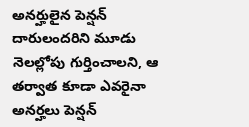అనర్హులైన పెన్షన్ దారులందరిని మూడు నెలల్లోపు గుర్తించాలని, ఆ తర్వాత కూడా ఎవరైనా అనర్హలు పెన్షన్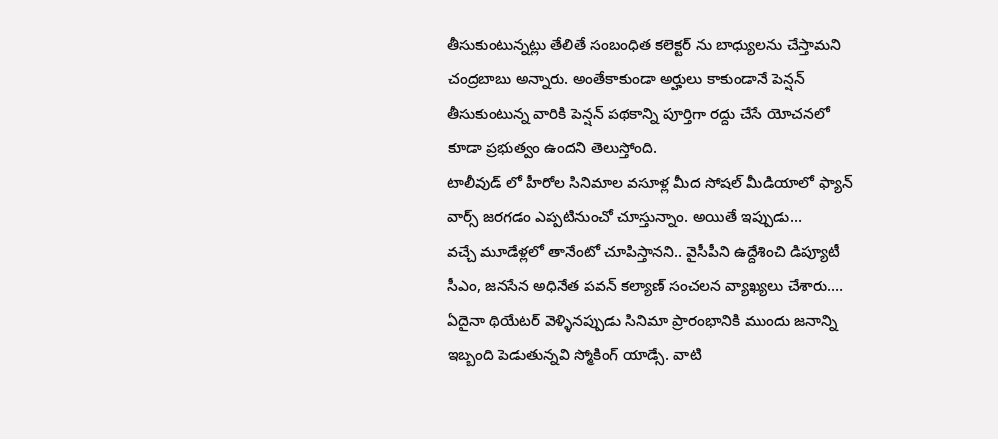తీసుకుంటున్నట్లు తేలితే సంబంధిత కలెక్టర్ ను బాధ్యులను చేస్తామని చంద్రబాబు అన్నారు. అంతేకాకుండా అర్హులు కాకుండానే పెన్షన్ తీసుకుంటున్న వారికి పెన్షన్ పథకాన్ని పూర్తిగా రద్దు చేసే యోచనలో కూడా ప్రభుత్వం ఉందని తెలుస్తోంది.
టాలీవుడ్ లో హీరోల సినిమాల వసూళ్ల మీద సోషల్ మీడియాలో ఫ్యాన్ వార్స్ జరగడం ఎప్పటినుంచో చూస్తున్నాం. అయితే ఇప్పుడు…
వచ్చే మూడేళ్లలో తానేంటో చూపిస్తానని.. వైసీపీని ఉద్దేశించి డిప్యూటీ సీఎం, జనసేన అధినేత పవన్ కల్యాణ్ సంచలన వ్యాఖ్యలు చేశారు.…
ఏదైనా థియేటర్ వెళ్ళినప్పుడు సినిమా ప్రారంభానికి ముందు జనాన్ని ఇబ్బంది పెడుతున్నవి స్మోకింగ్ యాడ్సే. వాటి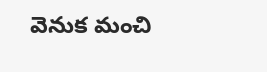వెనుక మంచి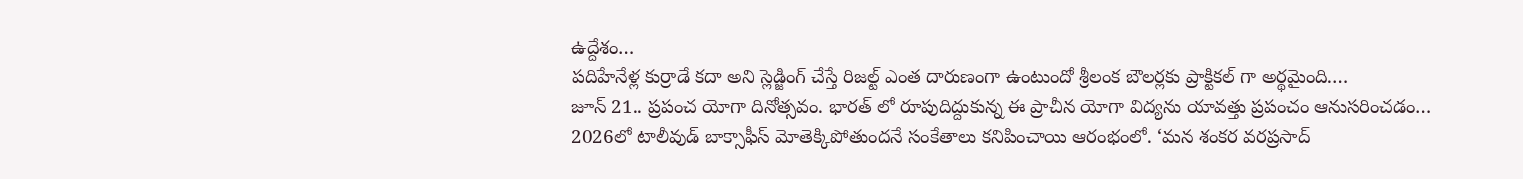ఉద్దేశం…
పదిహేనేళ్ల కుర్రాడే కదా అని స్లెడ్జింగ్ చేస్తే రిజల్ట్ ఎంత దారుణంగా ఉంటుందో శ్రీలంక బౌలర్లకు ప్రాక్టికల్ గా అర్థమైంది.…
జూన్ 21.. ప్రపంచ యోగా దినోత్సవం. భారత్ లో రూపుదిద్దుకున్న ఈ ప్రాచీన యోగా విద్యను యావత్తు ప్రపంచం ఆనుసరించడం…
2026లో టాలీవుడ్ బాక్సాఫీస్ మోతెక్కిపోతుందనే సంకేతాలు కనిపించాయి ఆరంభంలో. ‘మన శంకర వరప్రసాద్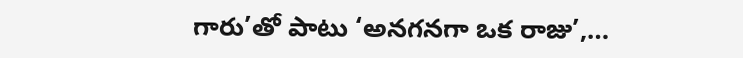గారు’తో పాటు ‘అనగనగా ఒక రాజు’,…